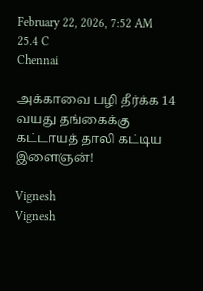February 22, 2026, 7:52 AM
25.4 C
Chennai

அக்காவை பழி தீர்க்க 14 வயது தங்கைக்கு கட்டாயத் தாலி கட்டிய இளைஞன்!

Vignesh
Vignesh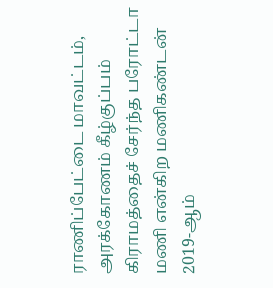ராணிப்பேட்டை மாவட்டம், அரக்கோணம் கீழ்குப்பம் கிராமத்தைச் சேர்ந்த பரோட்டா மணி என்கிற மணிகண்டன் 2019-ஆம்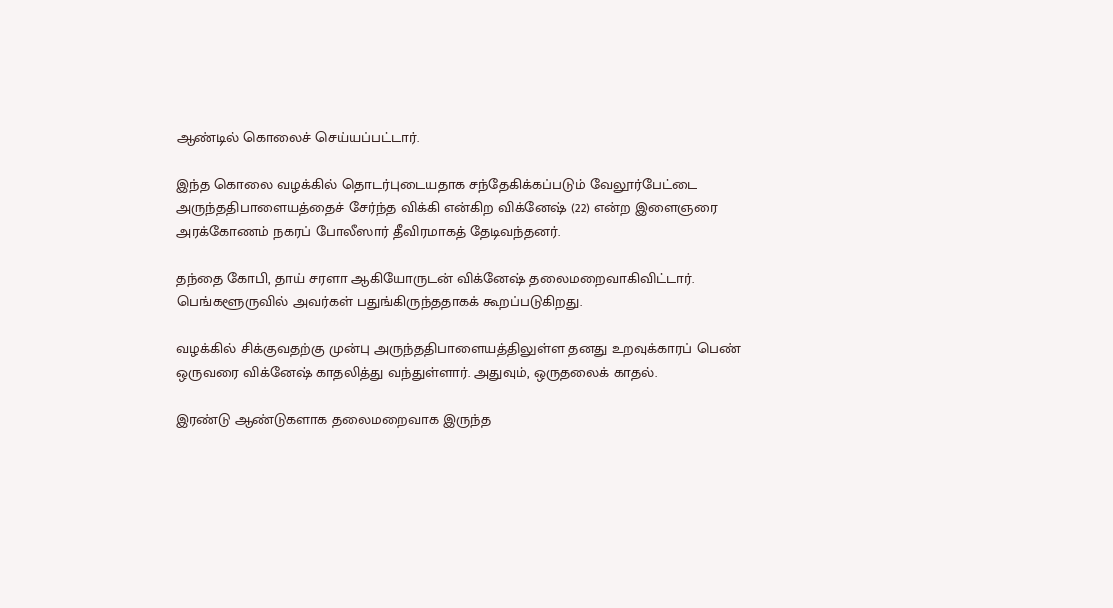ஆண்டில் கொலைச் செய்யப்பட்டார்.

இந்த கொலை வழக்கில் தொடர்புடையதாக சந்தேகிக்கப்படும் வேலூர்பேட்டை அருந்ததிபாளையத்தைச் சேர்ந்த விக்கி என்கிற விக்னேஷ் (22) என்ற இளைஞரை அரக்கோணம் நகரப் போலீஸார் தீவிரமாகத் தேடிவந்தனர்.

தந்தை கோபி, தாய் சரளா ஆகியோருடன் விக்னேஷ் தலைமறைவாகிவிட்டார். பெங்களூருவில் அவர்கள் பதுங்கிருந்ததாகக் கூறப்படுகிறது.

வழக்கில் சிக்குவதற்கு முன்பு அருந்ததிபாளையத்திலுள்ள தனது உறவுக்காரப் பெண் ஒருவரை விக்னேஷ் காதலித்து வந்துள்ளார். அதுவும், ஒருதலைக் காதல்.

இரண்டு ஆண்டுகளாக தலைமறைவாக இருந்த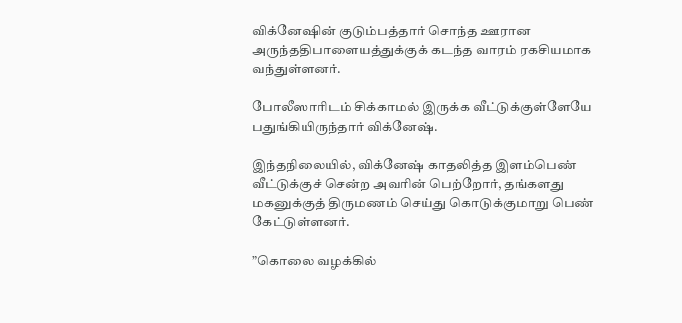விக்னேஷின் குடும்பத்தார் சொந்த ஊரான அருந்ததிபாளையத்துக்குக் கடந்த வாரம் ரகசியமாக வந்துள்ளனர்.

போலீஸாரிடம் சிக்காமல் இருக்க வீட்டுக்குள்ளேயே பதுங்கியிருந்தார் விக்னேஷ்.

இந்தநிலையில், விக்னேஷ் காதலித்த இளம்பெண் வீட்டுக்குச் சென்ற அவரின் பெற்றோர், தங்களது மகனுக்குத் திருமணம் செய்து கொடுக்குமாறு பெண் கேட்டுள்ளனர்.

”கொலை வழக்கில்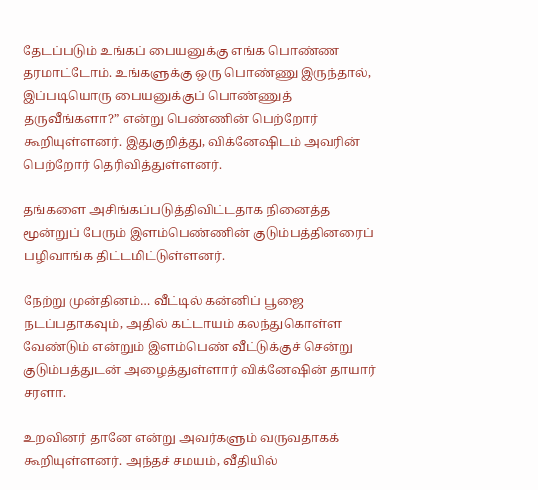தேடப்படும் உங்கப் பையனுக்கு எங்க பொண்ண தரமாட்டோம். உங்களுக்கு ஒரு பொண்ணு இருந்தால், இப்படியொரு பையனுக்குப் பொண்ணுத் தருவீங்களா?” என்று பெண்ணின் பெற்றோர் கூறியுள்ளனர். இதுகுறித்து, விக்னேஷிடம் அவரின் பெற்றோர் தெரிவித்துள்ளனர்.

தங்களை அசிங்கப்படுத்திவிட்டதாக நினைத்த மூன்றுப் பேரும் இளம்பெண்ணின் குடும்பத்தினரைப் பழிவாங்க திட்டமிட்டுள்ளனர்.

நேற்று முன்தினம்… வீட்டில் கன்னிப் பூஜை நடப்பதாகவும், அதில் கட்டாயம் கலந்துகொள்ள வேண்டும் என்றும் இளம்பெண் வீட்டுக்குச் சென்று குடும்பத்துடன் அழைத்துள்ளார் விக்னேஷின் தாயார் சரளா.

உறவினர் தானே என்று அவர்களும் வருவதாகக் கூறியுள்ளனர். அந்தச் சமயம், வீதியில்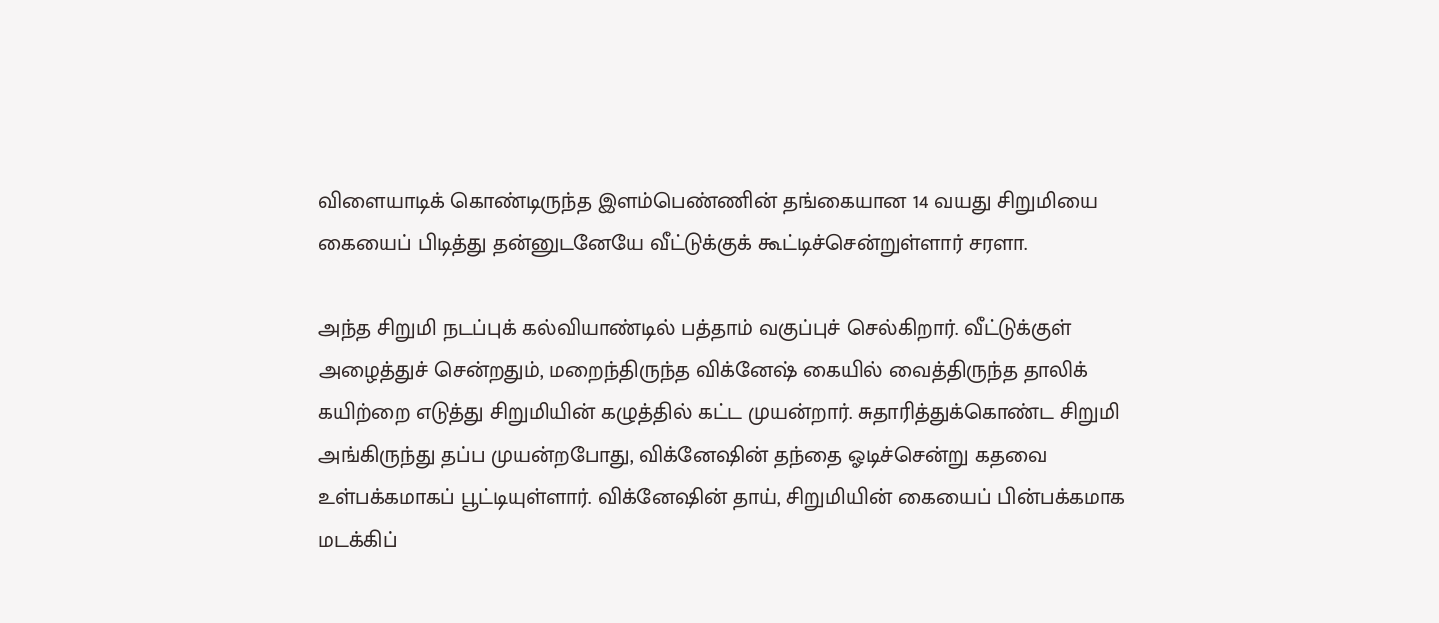விளையாடிக் கொண்டிருந்த இளம்பெண்ணின் தங்கையான 14 வயது சிறுமியை கையைப் பிடித்து தன்னுடனேயே வீட்டுக்குக் கூட்டிச்சென்றுள்ளார் சரளா.

அந்த சிறுமி நடப்புக் கல்வியாண்டில் பத்தாம் வகுப்புச் செல்கிறார். வீட்டுக்குள் அழைத்துச் சென்றதும், மறைந்திருந்த விக்னேஷ் கையில் வைத்திருந்த தாலிக் கயிற்றை எடுத்து சிறுமியின் கழுத்தில் கட்ட முயன்றார். சுதாரித்துக்கொண்ட சிறுமி அங்கிருந்து தப்ப முயன்றபோது, விக்னேஷின் தந்தை ஓடிச்சென்று கதவை உள்பக்கமாகப் பூட்டியுள்ளார். விக்னேஷின் தாய், சிறுமியின் கையைப் பின்பக்கமாக மடக்கிப்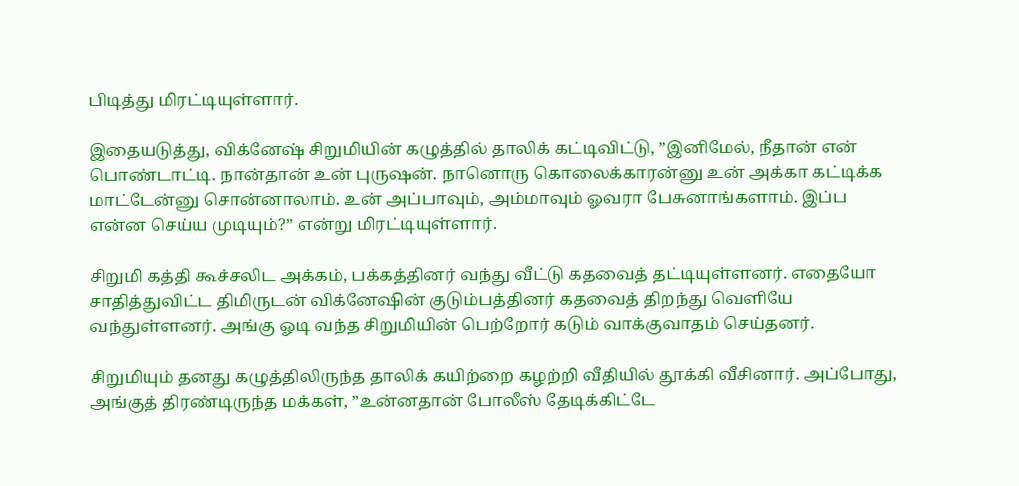பிடித்து மிரட்டியுள்ளார்.

இதையடுத்து, விக்னேஷ் சிறுமியின் கழுத்தில் தாலிக் கட்டிவிட்டு, ”இனிமேல், நீதான் என் பொண்டாட்டி. நான்தான் உன் புருஷன். நானொரு கொலைக்காரன்னு உன் அக்கா கட்டிக்க மாட்டேன்னு சொன்னாலாம். உன் அப்பாவும், அம்மாவும் ஓவரா பேசுனாங்களாம். இப்ப என்ன செய்ய முடியும்?” என்று மிரட்டியுள்ளார்.

சிறுமி கத்தி கூச்சலிட அக்கம், பக்கத்தினர் வந்து வீட்டு கதவைத் தட்டியுள்ளனர். எதையோ சாதித்துவிட்ட திமிருடன் விக்னேஷின் குடும்பத்தினர் கதவைத் திறந்து வெளியே வந்துள்ளனர். அங்கு ஓடி வந்த சிறுமியின் பெற்றோர் கடும் வாக்குவாதம் செய்தனர்.

சிறுமியும் தனது கழுத்திலிருந்த தாலிக் கயிற்றை கழற்றி வீதியில் தூக்கி வீசினார். அப்போது, அங்குத் திரண்டிருந்த மக்கள், ”உன்னதான் போலீஸ் தேடிக்கிட்டே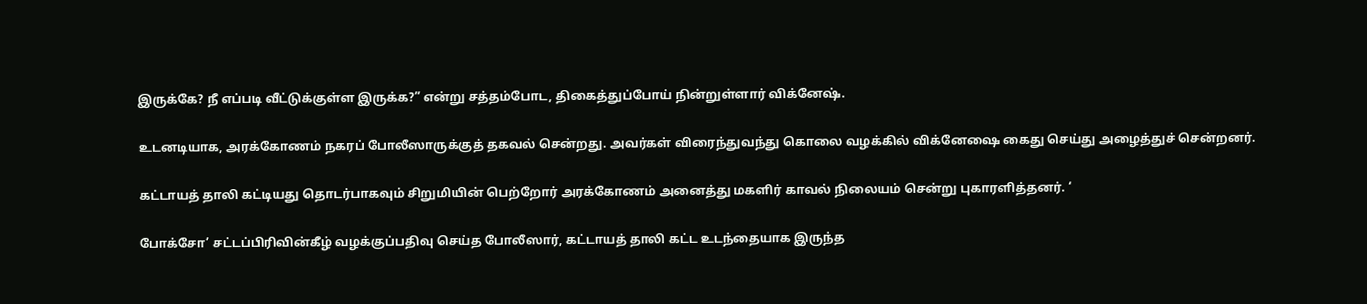இருக்கே? நீ எப்படி வீட்டுக்குள்ள இருக்க?” என்று சத்தம்போட, திகைத்துப்போய் நின்றுள்ளார் விக்னேஷ்.

உடனடியாக, அரக்கோணம் நகரப் போலீஸாருக்குத் தகவல் சென்றது. அவர்கள் விரைந்துவந்து கொலை வழக்கில் விக்னேஷை கைது செய்து அழைத்துச் சென்றனர்.

கட்டாயத் தாலி கட்டியது தொடர்பாகவும் சிறுமியின் பெற்றோர் அரக்கோணம் அனைத்து மகளிர் காவல் நிலையம் சென்று புகாரளித்தனர். ‘

போக்சோ’ சட்டப்பிரிவின்கீழ் வழக்குப்பதிவு செய்த போலீஸார், கட்டாயத் தாலி கட்ட உடந்தையாக இருந்த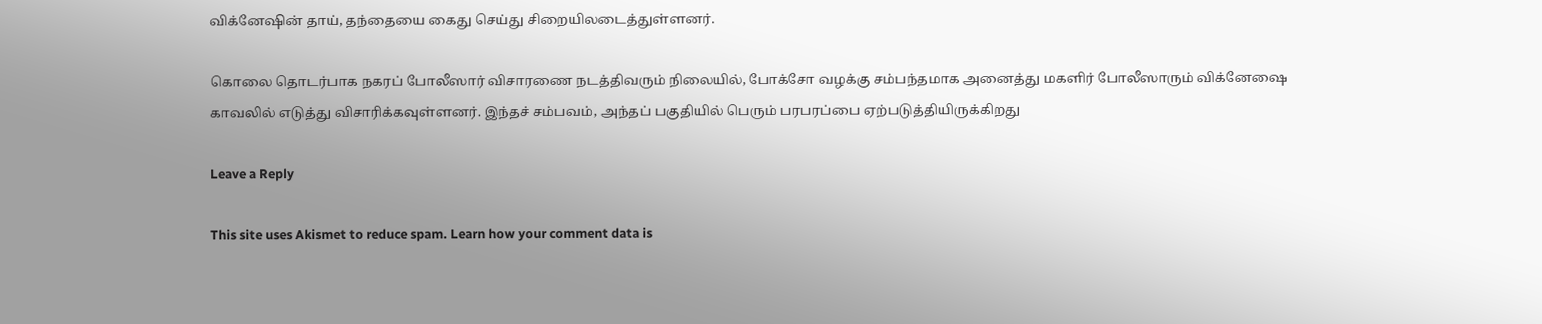விக்னேஷின் தாய், தந்தையை கைது செய்து சிறையிலடைத்துள்ளனர்.

கொலை தொடர்பாக நகரப் போலீஸார் விசாரணை நடத்திவரும் நிலையில், போக்சோ வழக்கு சம்பந்தமாக அனைத்து மகளிர் போலீஸாரும் விக்னேஷை காவலில் எடுத்து விசாரிக்கவுள்ளனர். இந்தச் சம்பவம், அந்தப் பகுதியில் பெரும் பரபரப்பை ஏற்படுத்தியிருக்கிறது

Leave a Reply

This site uses Akismet to reduce spam. Learn how your comment data is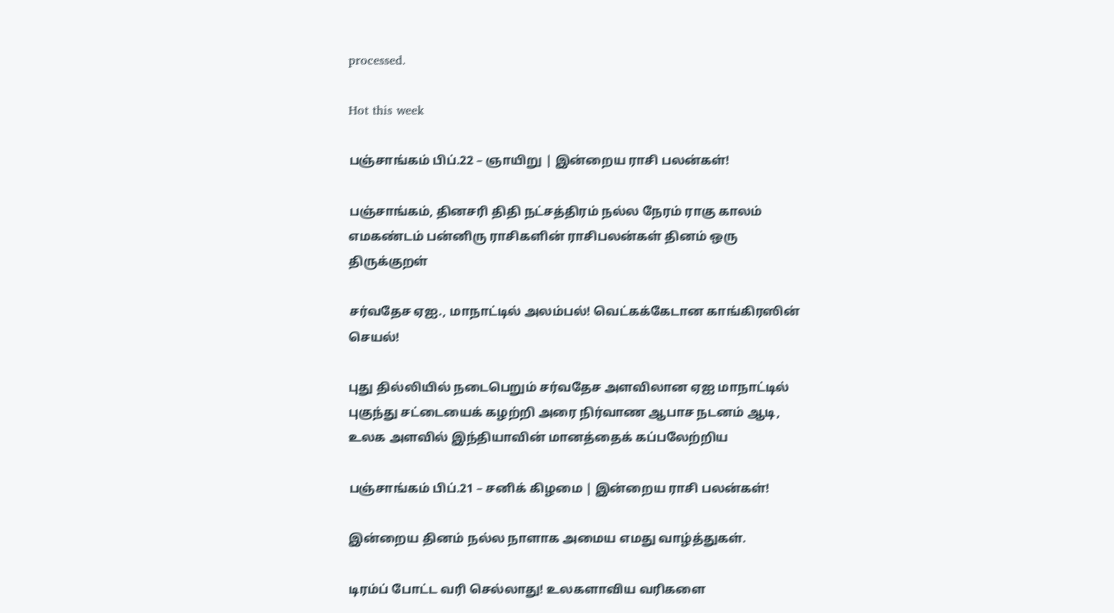processed.

Hot this week

பஞ்சாங்கம் பிப்.22 – ஞாயிறு | இன்றைய ராசி பலன்கள்!

பஞ்சாங்கம், தினசரி திதி நட்சத்திரம் நல்ல நேரம் ராகு காலம் எமகண்டம் பன்னிரு ராசிகளின் ராசிபலன்கள் தினம் ஒரு திருக்குறள்

சர்வதேச ஏஐ., மாநாட்டில் அலம்பல்! வெட்கக்கேடான காங்கிரஸின் செயல்!

புது தில்லியில் நடைபெறும் சர்வதேச அளவிலான ஏஐ மாநாட்டில் புகுந்து சட்டையைக் கழற்றி அரை நிர்வாண ஆபாச நடனம் ஆடி, உலக அளவில் இந்தியாவின் மானத்தைக் கப்பலேற்றிய

பஞ்சாங்கம் பிப்.21 – சனிக் கிழமை | இன்றைய ராசி பலன்கள்!

இன்றைய தினம் நல்ல நாளாக அமைய எமது வாழ்த்துகள்.

டிரம்ப் போட்ட வரி செல்லாது! உலகளாவிய வரிகளை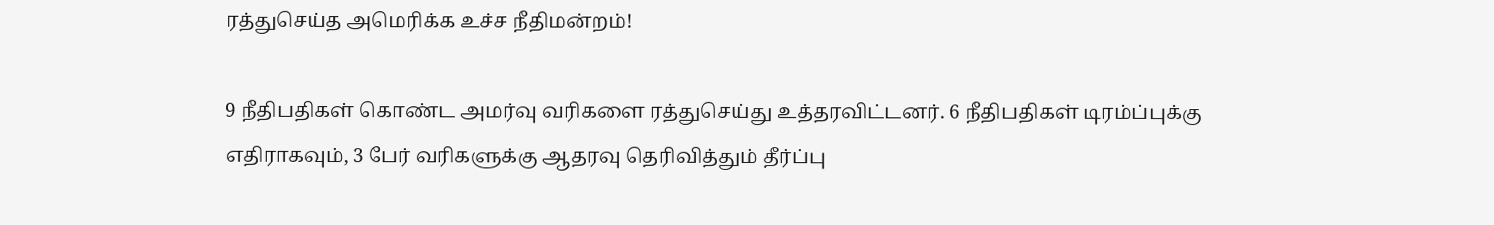ரத்துசெய்த அமெரிக்க உச்ச நீதிமன்றம்!

9 நீதிபதிகள் கொண்ட அமர்வு வரிகளை ரத்துசெய்து உத்தரவிட்டனர். 6 நீதிபதிகள் டிரம்ப்புக்கு எதிராகவும், 3 பேர் வரிகளுக்கு ஆதரவு தெரிவித்தும் தீர்ப்பு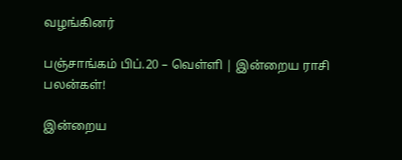வழங்கினர்

பஞ்சாங்கம் பிப்.20 – வெள்ளி | இன்றைய ராசி பலன்கள்!

இன்றைய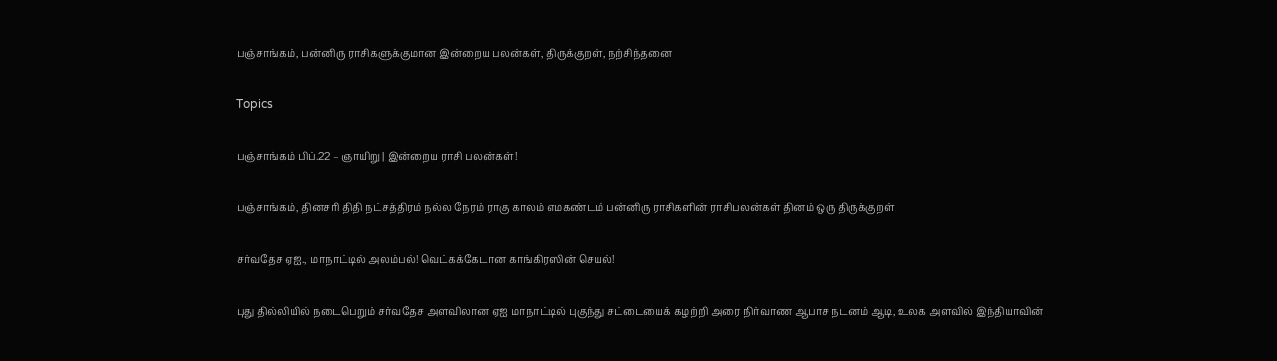பஞ்சாங்கம், பன்னிரு ராசிகளுக்குமான இன்றைய பலன்கள், திருக்குறள், நற்சிந்தனை

Topics

பஞ்சாங்கம் பிப்.22 – ஞாயிறு | இன்றைய ராசி பலன்கள்!

பஞ்சாங்கம், தினசரி திதி நட்சத்திரம் நல்ல நேரம் ராகு காலம் எமகண்டம் பன்னிரு ராசிகளின் ராசிபலன்கள் தினம் ஒரு திருக்குறள்

சர்வதேச ஏஐ., மாநாட்டில் அலம்பல்! வெட்கக்கேடான காங்கிரஸின் செயல்!

புது தில்லியில் நடைபெறும் சர்வதேச அளவிலான ஏஐ மாநாட்டில் புகுந்து சட்டையைக் கழற்றி அரை நிர்வாண ஆபாச நடனம் ஆடி, உலக அளவில் இந்தியாவின்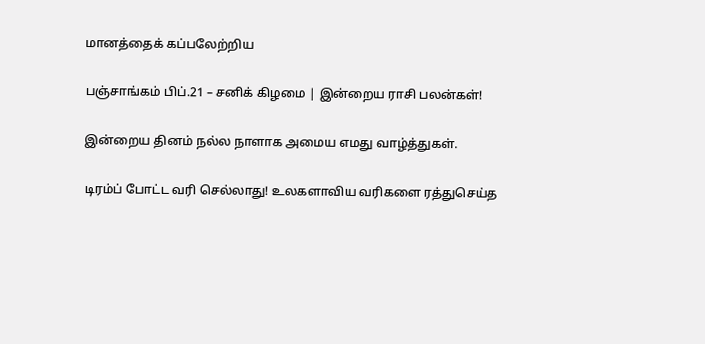மானத்தைக் கப்பலேற்றிய

பஞ்சாங்கம் பிப்.21 – சனிக் கிழமை | இன்றைய ராசி பலன்கள்!

இன்றைய தினம் நல்ல நாளாக அமைய எமது வாழ்த்துகள்.

டிரம்ப் போட்ட வரி செல்லாது! உலகளாவிய வரிகளை ரத்துசெய்த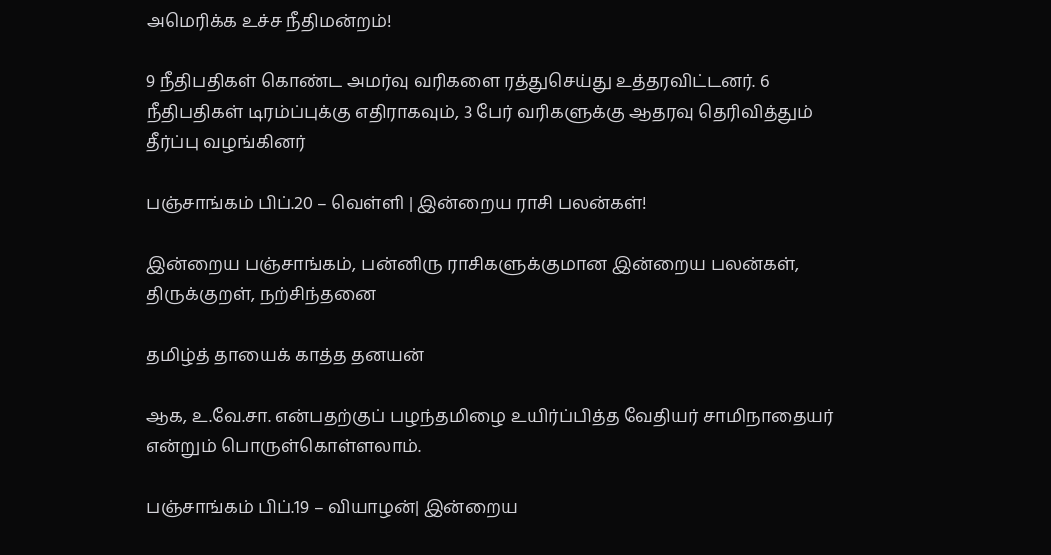அமெரிக்க உச்ச நீதிமன்றம்!

9 நீதிபதிகள் கொண்ட அமர்வு வரிகளை ரத்துசெய்து உத்தரவிட்டனர். 6 நீதிபதிகள் டிரம்ப்புக்கு எதிராகவும், 3 பேர் வரிகளுக்கு ஆதரவு தெரிவித்தும் தீர்ப்பு வழங்கினர்

பஞ்சாங்கம் பிப்.20 – வெள்ளி | இன்றைய ராசி பலன்கள்!

இன்றைய பஞ்சாங்கம், பன்னிரு ராசிகளுக்குமான இன்றைய பலன்கள், திருக்குறள், நற்சிந்தனை

தமிழ்த் தாயைக் காத்த தனயன்

ஆக, உ.வே.சா. என்பதற்குப் பழந்தமிழை உயிர்ப்பித்த வேதியர் சாமிநாதையர் என்றும் பொருள்கொள்ளலாம்.

பஞ்சாங்கம் பிப்.19 – வியாழன்| இன்றைய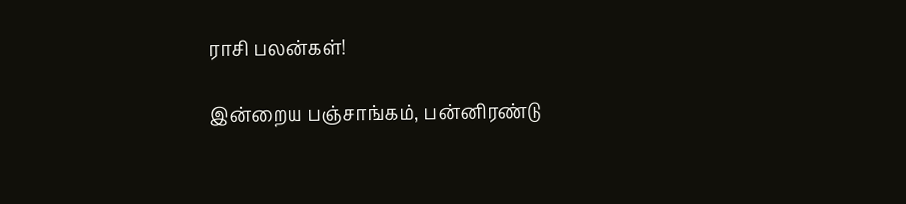ராசி பலன்கள்!

இன்றைய பஞ்சாங்கம், பன்னிரண்டு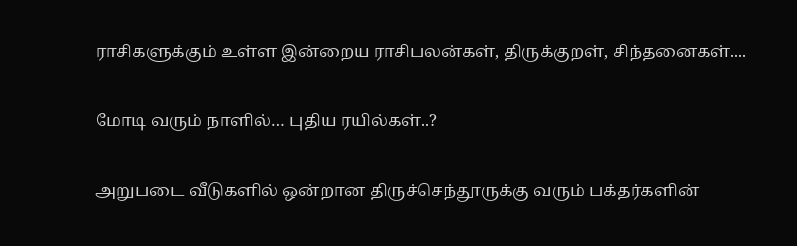ராசிகளுக்கும் உள்ள இன்றைய ராசிபலன்கள், திருக்குறள், சிந்தனைகள்....

மோடி வரும் நாளில்… புதிய ரயில்கள்..?

அறுபடை வீடுகளில் ஒன்றான திருச்செந்தூருக்கு வரும் பக்தர்களின்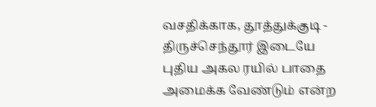வசதிக்காக, தூத்துக்குடி - திருச்செந்தூர் இடையே புதிய அகல ரயில் பாதை அமைக்க வேண்டும் என்ற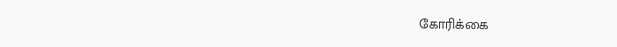கோரிக்கை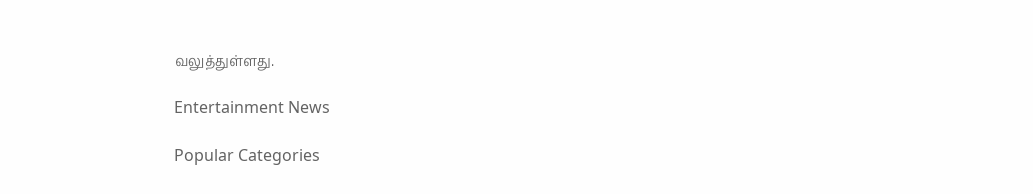வலுத்துள்ளது.

Entertainment News

Popular Categories